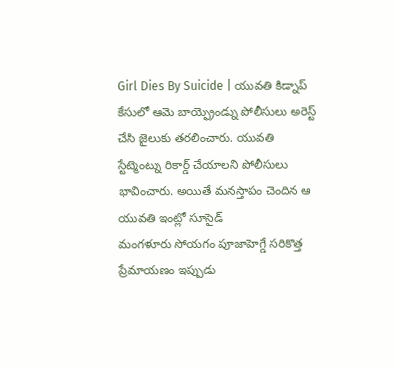Girl Dies By Suicide | యువతి కిడ్నాప్ కేసులో ఆమె బాయ్ఫ్రెండ్ను పోలీసులు అరెస్ట్ చేసి జైలుకు తరలించారు. యువతి స్టేట్మెంట్ను రికార్డ్ చేయాలని పోలీసులు భావించారు. అయితే మనస్తాపం చెందిన ఆ యువతి ఇంట్లో సూసైడ్
మంగళూరు సోయగం పూజాహెగ్డే సరికొత్త ప్రేమాయణం ఇప్పుడు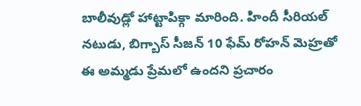బాలీవుడ్లో హాట్టాపిక్గా మారింది. హిందీ సీరియల్ నటుడు, బిగ్బాస్ సీజన్ 10 ఫేమ్ రోహన్ మెహ్రతో ఈ అమ్మడు ప్రేమలో ఉందని ప్రచారం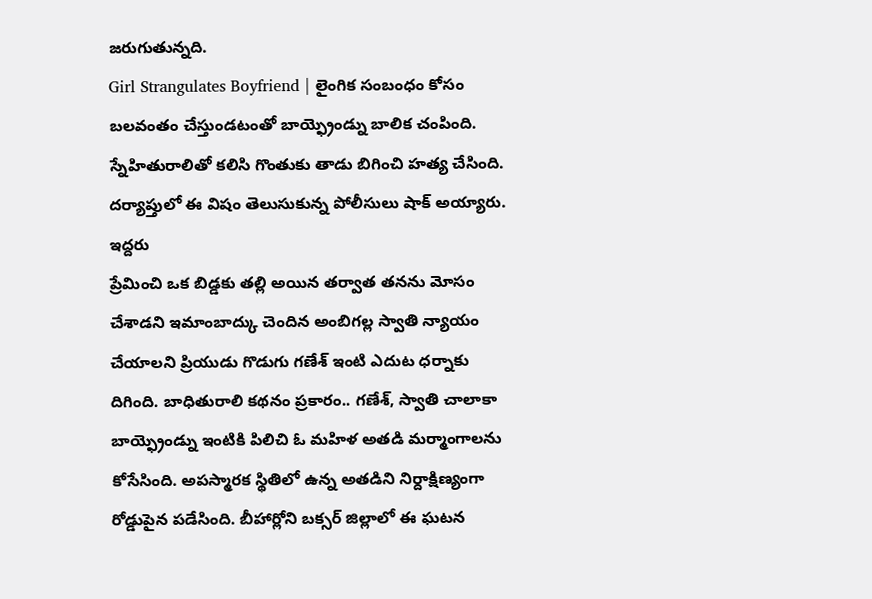జరుగుతున్నది.
Girl Strangulates Boyfriend | లైంగిక సంబంధం కోసం బలవంతం చేస్తుండటంతో బాయ్ఫ్రెండ్ను బాలిక చంపింది. స్నేహితురాలితో కలిసి గొంతుకు తాడు బిగించి హత్య చేసింది. దర్యాప్తులో ఈ విషం తెలుసుకున్న పోలీసులు షాక్ అయ్యారు. ఇద్దరు
ప్రేమించి ఒక బిడ్డకు తల్లి అయిన తర్వాత తనను మోసం చేశాడని ఇమాంబాద్కు చెందిన అంబిగల్ల స్వాతి న్యాయం చేయాలని ప్రియుడు గొడుగు గణేశ్ ఇంటి ఎదుట ధర్నాకు దిగింది. బాధితురాలి కథనం ప్రకారం.. గణేశ్, స్వాతి చాలాకా
బాయ్ఫ్రెండ్ను ఇంటికి పిలిచి ఓ మహిళ అతడి మర్మాంగాలను కోసేసింది. అపస్మారక స్థితిలో ఉన్న అతడిని నిర్దాక్షిణ్యంగా రోడ్డుపైన పడేసింది. బీహార్లోని బక్సర్ జిల్లాలో ఈ ఘటన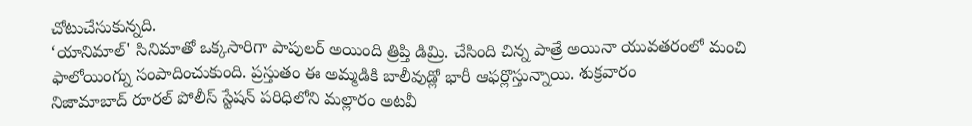చోటుచేసుకున్నది.
‘యానిమాల్' సినిమాతో ఒక్కసారిగా పాపులర్ అయింది త్రిప్తి డిమ్రి. చేసింది చిన్న పాత్రే అయినా యువతరంలో మంచి ఫాలోయింగ్ను సంపాదించుకుంది. ప్రస్తుతం ఈ అమ్మడికి బాలీవుడ్లో భారీ ఆఫర్లొస్తున్నాయి. శుక్రవారం
నిజామాబాద్ రూరల్ పోలీస్ స్టేషన్ పరిధిలోని మల్లారం అటవీ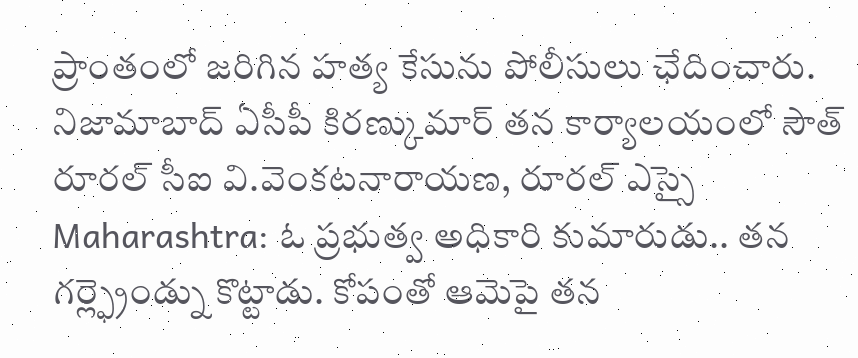ప్రాంతంలో జరిగిన హత్య కేసును పోలీసులు ఛేదించారు. నిజామాబాద్ ఏసీపీ కిరణ్కుమార్ తన కార్యాలయంలో సౌత్ రూరల్ సీఐ వి.వెంకటనారాయణ, రూరల్ ఎస్సై
Maharashtra: ఓ ప్రభుత్వ అధికారి కుమారుడు.. తన గర్ల్ఫ్రెండ్ను కొట్టాడు. కోపంతో ఆమెపై తన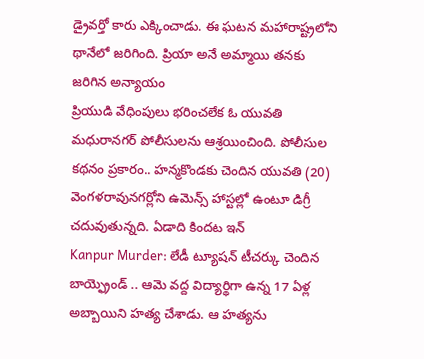డ్రైవర్తో కారు ఎక్కించాడు. ఈ ఘటన మహారాష్ట్రలోని థానేలో జరిగింది. ప్రియా అనే అమ్మాయి తనకు జరిగిన అన్యాయం
ప్రియుడి వేధింపులు భరించలేక ఓ యువతి మధురానగర్ పోలీసులను ఆశ్రయించింది. పోలీసుల కథనం ప్రకారం.. హన్మకొండకు చెందిన యువతి (20) వెంగళరావునగర్లోని ఉమెన్స్ హాస్టల్లో ఉంటూ డిగ్రీ చదువుతున్నది. ఏడాది కిందట ఇన్
Kanpur Murder: లేడీ ట్యూషన్ టీచర్కు చెందిన బాయ్ఫ్రెండ్ .. ఆమె వద్ద విద్యార్థిగా ఉన్న 17 ఏళ్ల అబ్బాయిని హత్య చేశాడు. ఆ హత్యను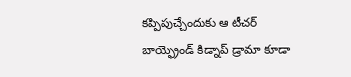కప్పిపుచ్చేందుకు ఆ టీచర్ బాయ్ఫ్రెండ్ కిడ్నాప్ డ్రామా కూడా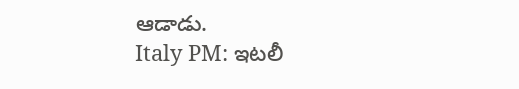ఆడాడు.
Italy PM: ఇటలీ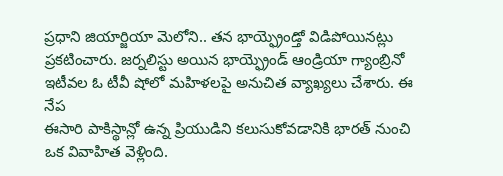ప్రధాని జియార్జియా మెలోని.. తన భాయ్ఫ్రెండ్తో విడిపోయినట్లు ప్రకటించారు. జర్నలిస్టు అయిన భాయ్ఫ్రెండ్ ఆండ్రియా గ్యాంబ్రినో ఇటీవల ఓ టీవీ షోలో మహిళలపై అనుచిత వ్యాఖ్యలు చేశారు. ఈ నేప
ఈసారి పాకిస్థాన్లో ఉన్న ప్రియుడిని కలుసుకోవడానికి భారత్ నుంచి ఒక వివాహిత వెళ్లింది.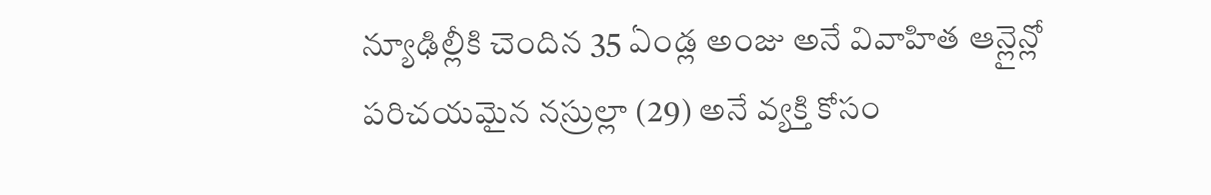న్యూఢిల్లీకి చెందిన 35 ఏండ్ల అంజు అనే వివాహిత ఆన్లైన్లో పరిచయమైన నస్రుల్లా (29) అనే వ్యక్తి కోసం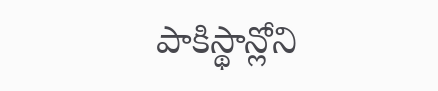పాకిస్థాన్లోని